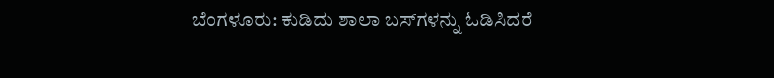ಬೆಂಗಳೂರು: ಕುಡಿದು ಶಾಲಾ ಬಸ್‌ಗಳನ್ನು ಓಡಿಸಿದರೆ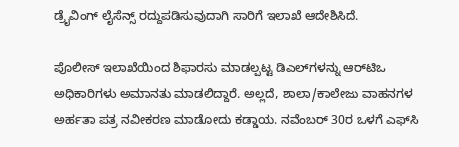ಡ್ರೈವಿಂಗ್ ಲೈಸೆನ್ಸ್ ರದ್ದುಪಡಿಸುವುದಾಗಿ ಸಾರಿಗೆ ಇಲಾಖೆ ಆದೇಶಿಸಿದೆ.

ಪೊಲೀಸ್ ಇಲಾಖೆಯಿಂದ ಶಿಫಾರಸು ಮಾಡಲ್ಪಟ್ಟ ಡಿಎಲ್‌ಗಳನ್ನು ಆರ್‌ಟಿಒ ಅಧಿಕಾರಿಗಳು ಅಮಾನತು ಮಾಡಲಿದ್ದಾರೆ. ಅಲ್ಲದೆ, ಶಾಲಾ/ಕಾಲೇಜು ವಾಹನಗಳ ಅರ್ಹತಾ ಪತ್ರ ನವೀಕರಣ ಮಾಡೋದು ಕಡ್ಡಾಯ. ನವೆಂಬರ್ 30ರ ಒಳಗೆ ಎಫ್‌ಸಿ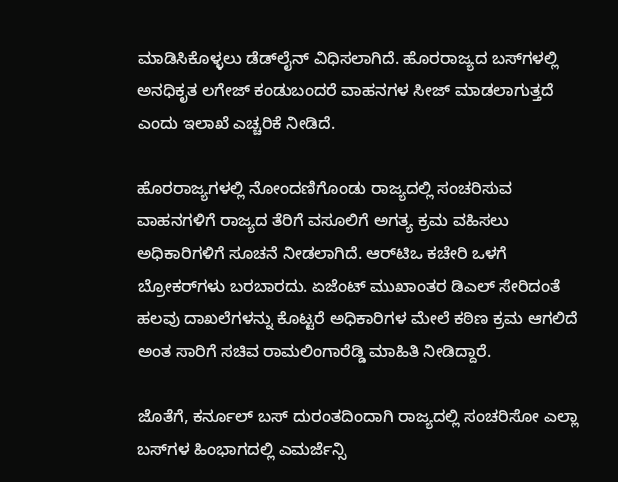ಮಾಡಿಸಿಕೊಳ್ಳಲು ಡೆಡ್‌ಲೈನ್ ವಿಧಿಸಲಾಗಿದೆ. ಹೊರರಾಜ್ಯದ ಬಸ್‌ಗಳಲ್ಲಿ ಅನಧಿಕೃತ ಲಗೇಜ್ ಕಂಡುಬಂದರೆ ವಾಹನಗಳ ಸೀಜ್ ಮಾಡಲಾಗುತ್ತದೆ ಎಂದು ಇಲಾಖೆ ಎಚ್ಚರಿಕೆ ನೀಡಿದೆ.

ಹೊರರಾಜ್ಯಗಳಲ್ಲಿ ನೋಂದಣಿಗೊಂಡು ರಾಜ್ಯದಲ್ಲಿ ಸಂಚರಿಸುವ ವಾಹನಗಳಿಗೆ ರಾಜ್ಯದ ತೆರಿಗೆ ವಸೂಲಿಗೆ ಅಗತ್ಯ ಕ್ರಮ ವಹಿಸಲು ಅಧಿಕಾರಿಗಳಿಗೆ ಸೂಚನೆ ನೀಡಲಾಗಿದೆ. ಆರ್‌ಟಿಒ ಕಚೇರಿ ಒಳಗೆ ಬ್ರೋಕರ್‌ಗಳು ಬರಬಾರದು. ಏಜೆಂಟ್ ಮುಖಾಂತರ ಡಿಎಲ್ ಸೇರಿದಂತೆ ಹಲವು ದಾಖಲೆಗಳನ್ನು ಕೊಟ್ಟರೆ ಅಧಿಕಾರಿಗಳ ಮೇಲೆ ಕಠಿಣ ಕ್ರಮ ಆಗಲಿದೆ ಅಂತ ಸಾರಿಗೆ ಸಚಿವ ರಾಮಲಿಂಗಾರೆಡ್ಡಿ ಮಾಹಿತಿ ನೀಡಿದ್ದಾರೆ.

ಜೊತೆಗೆ, ಕರ್ನೂಲ್ ಬಸ್ ದುರಂತದಿಂದಾಗಿ ರಾಜ್ಯದಲ್ಲಿ ಸಂಚರಿಸೋ ಎಲ್ಲಾ ಬಸ್‌ಗಳ ಹಿಂಭಾಗದಲ್ಲಿ ಎಮರ್ಜೆನ್ಸಿ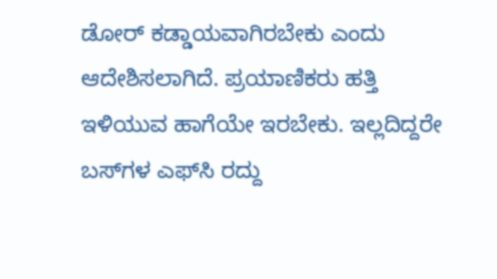ಡೋರ್ ಕಡ್ಡಾಯವಾಗಿರಬೇಕು ಎಂದು ಆದೇಶಿಸಲಾಗಿದೆ. ಪ್ರಯಾಣಿಕರು ಹತ್ತಿ ಇಳಿಯುವ ಹಾಗೆಯೇ ಇರಬೇಕು. ಇಲ್ಲದಿದ್ದರೇ ಬಸ್‌ಗಳ ಎಫ್‌ಸಿ ರದ್ದು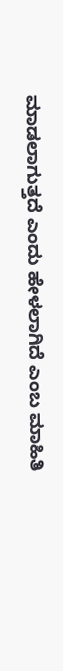ಮಾಡಲಾಗುತ್ತದೆ ಎಂದು ಹೇಳಲಾಗಿದೆ ಎಂಬ ಮಾಹಿತಿ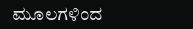ಮೂಲಗಳಿಂದ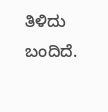ತಿಳಿದು ಬಂದಿದೆ.